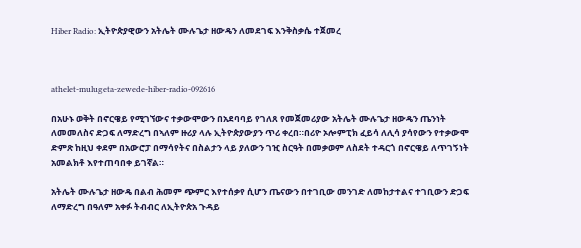Hiber Radio: ኢትዮጵያዊውን አትሌት ሙሉጌታ ዘውዴን ለመደገፍ እንቅስቃሴ ተጀመረ



athelet-mulugeta-zewede-hiber-radio-092616

በአሁኑ ወቅት በኖርዌይ የሚገኘውና ተቃውሞውን በአደባባይ የገለጸ የመጀመሪያው አትሌት ሙሉጌታ ዘውዴን ጤንነት ለመመለስና ድጋፍ ለማድረግ በኣለም ዙሪያ ላሉ ኢትዮጵያውያን ጥሪ ቀረበ።በሪዮ ኦሎምፒክ ፈይሳ ለሊሳ ያሳየውን የተቃውሞ ድምጽ ከዚህ ቀደም በአውሮፓ በማሳየትና በስልታን ላይ ያለውን ገዢ ስርዓት በመቃወም ለስደት ተዳርጎ በኖርዌይ ለጥገኝነት አመልክቶ እየተጠባበቀ ይገኛል።

አትሌት ሙሉጌታ ዘውዴ በልብ ሕመም ጭምር እየተሰቃየ ሲሆን ጤናውን በተገቢው መንገድ ለመከታተልና ተገቢውን ድጋፍ ለማድረግ በዓለም አቀፉ ትብብር ለኢትዮጵአ ጉዳይ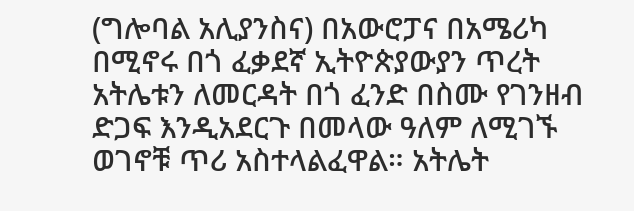(ግሎባል አሊያንስና) በአውሮፓና በአሜሪካ በሚኖሩ በጎ ፈቃደኛ ኢትዮጵያውያን ጥረት አትሌቱን ለመርዳት በጎ ፈንድ በስሙ የገንዘብ ድጋፍ እንዲአደርጉ በመላው ዓለም ለሚገኙ ወገኖቹ ጥሪ አስተላልፈዋል። አትሌት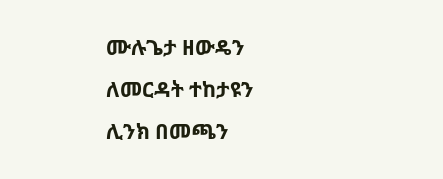ሙሉጌታ ዘውዴን ለመርዳት ተከታዩን ሊንክ በመጫን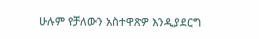ሁሉም የቻለውን አስተዋጽዎ እንዲያደርግ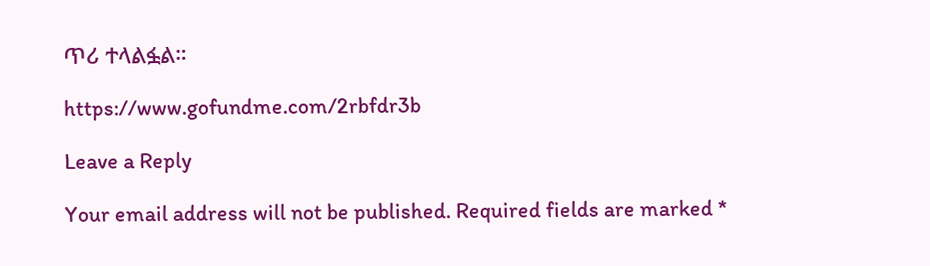ጥሪ ተላልፏል።

https://www.gofundme.com/2rbfdr3b

Leave a Reply

Your email address will not be published. Required fields are marked *